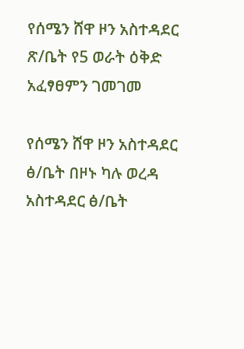የሰሜን ሸዋ ዞን አስተዳደር ጽ/ቤት የ5 ወራት ዕቅድ አፈፃፀምን ገመገመ

የሰሜን ሸዋ ዞን አስተዳደር ፅ/ቤት በዞኑ ካሉ ወረዳ አስተዳደር ፅ/ቤት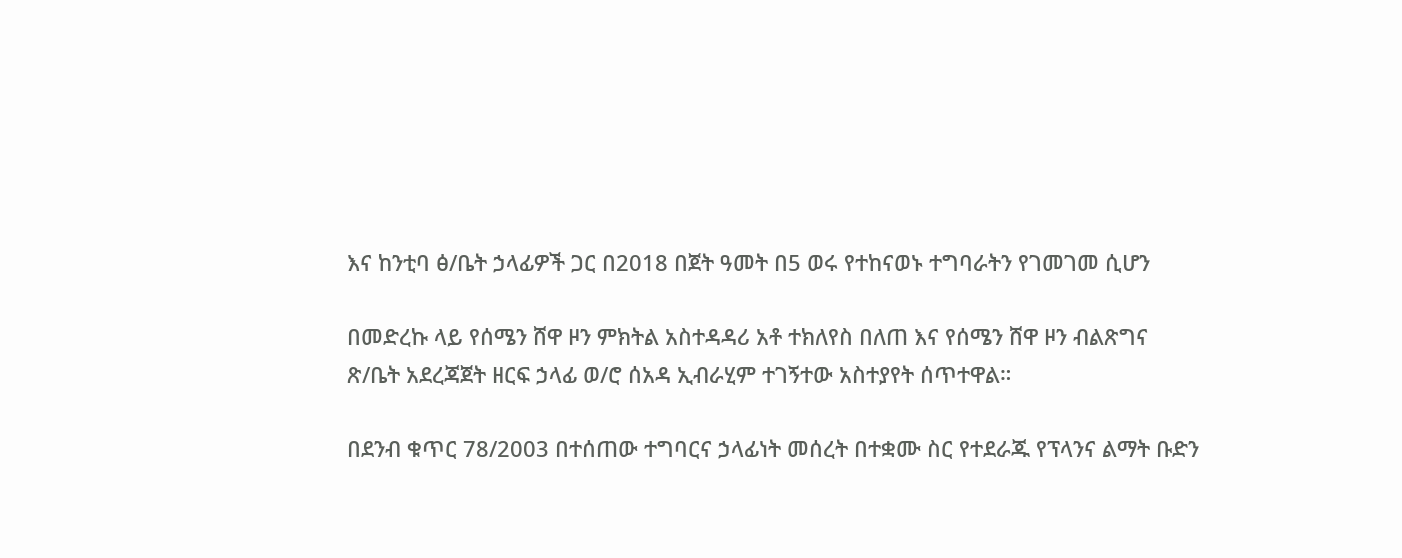እና ከንቲባ ፅ/ቤት ኃላፊዎች ጋር በ2018 በጀት ዓመት በ5 ወሩ የተከናወኑ ተግባራትን የገመገመ ሲሆን

በመድረኩ ላይ የሰሜን ሸዋ ዞን ምክትል አስተዳዳሪ አቶ ተክለየስ በለጠ እና የሰሜን ሸዋ ዞን ብልጽግና ጽ/ቤት አደረጃጀት ዘርፍ ኃላፊ ወ/ሮ ሰአዳ ኢብራሂም ተገኝተው አስተያየት ሰጥተዋል።

በደንብ ቁጥር 78/2003 በተሰጠው ተግባርና ኃላፊነት መሰረት በተቋሙ ስር የተደራጁ የፕላንና ልማት ቡድን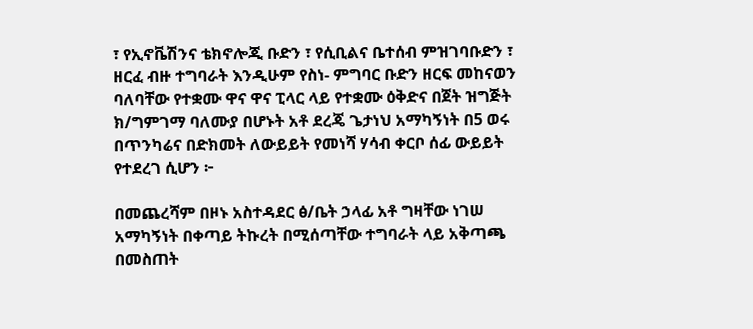፣ የኢኖቬሽንና ቴክኖሎጂ ቡድን ፣ የሲቢልና ቤተሰብ ምዝገባቡድን ፣ ዘርፈ ብዙ ተግባራት እንዲሁም የስነ- ምግባር ቡድን ዘርፍ መከናወን ባለባቸው የተቋሙ ዋና ዋና ፒላር ላይ የተቋሙ ዕቅድና በጀት ዝግጅት ክ/ግምገማ ባለሙያ በሆኑት አቶ ደረጄ ጌታነህ አማካኝነት በ5 ወሩ በጥንካሬና በድክመት ለውይይት የመነሻ ሃሳብ ቀርቦ ሰፊ ውይይት የተደረገ ሲሆን ፦

በመጨረሻም በዞኑ አስተዳደር ፅ/ቤት ኃላፊ አቶ ግዛቸው ነገሠ አማካኝነት በቀጣይ ትኩረት በሚሰጣቸው ተግባራት ላይ አቅጣጫ በመስጠት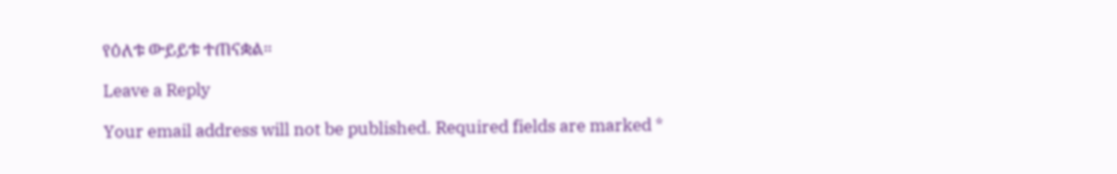የዕለቱ ውይይቱ ተጠናቋል።

Leave a Reply

Your email address will not be published. Required fields are marked *